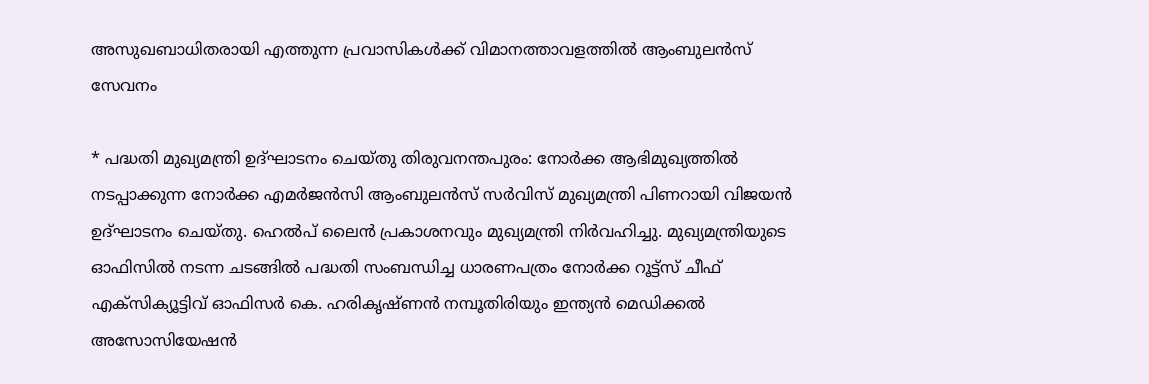അസുഖബാധിതരായി എത്തുന്ന പ്രവാസികൾക്ക് വിമാനത്താവളത്തിൽ ആംബുലൻസ് സേവനം

* പദ്ധതി മുഖ്യമന്ത്രി ഉദ്ഘാടനം ചെയ്തു തിരുവനന്തപുരം: നോർക്ക ആഭിമുഖ്യത്തിൽ നടപ്പാക്കുന്ന നോർക്ക എമർജൻസി ആംബുലൻസ് സർവിസ് മുഖ്യമന്ത്രി പിണറായി വിജയൻ ഉദ്ഘാടനം ചെയ്തു. ഹെൽപ് ലൈൻ പ്രകാശനവും മുഖ്യമന്ത്രി നിർവഹിച്ചു. മുഖ്യമന്ത്രിയുടെ ഓഫിസിൽ നടന്ന ചടങ്ങിൽ പദ്ധതി സംബന്ധിച്ച ധാരണപത്രം നോർക്ക റൂട്ട്സ് ചീഫ് എക്സിക്യൂട്ടിവ് ഓഫിസർ കെ. ഹരികൃഷ്ണൻ നമ്പൂതിരിയും ഇന്ത്യൻ മെഡിക്കൽ അസോസിയേഷൻ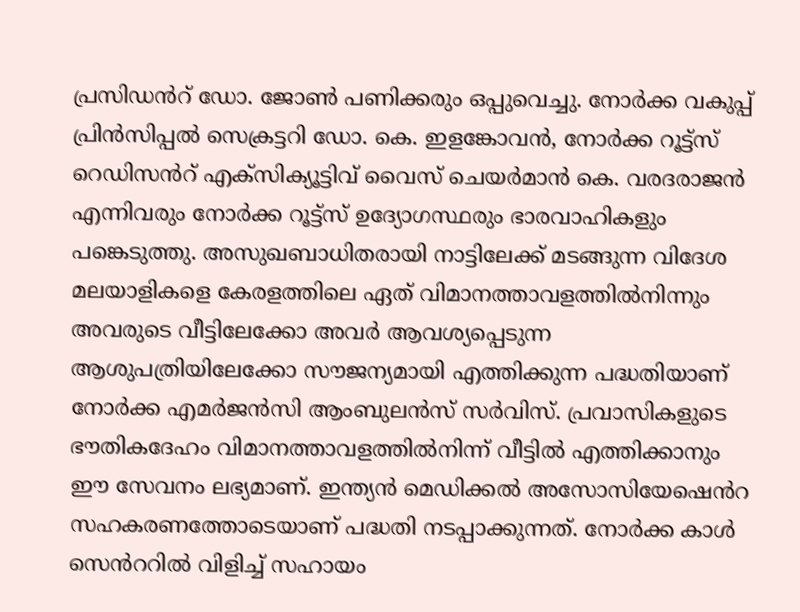പ്രസിഡൻറ് ഡോ. ജോൺ പണിക്കരും ഒപ്പുവെച്ചു. നോർക്ക വകുപ്പ് പ്രിൻസിപ്പൽ സെക്രട്ടറി ഡോ. കെ. ഇളങ്കോവൻ, നോർക്ക റൂട്ട്സ് റെഡിസൻറ് എക്സിക്യൂട്ടിവ് വൈസ് ചെയർമാൻ കെ. വരദരാജൻ എന്നിവരും നോർക്ക റൂട്ട്സ് ഉദ്യോഗസ്ഥരും ഭാരവാഹികളും പങ്കെടുത്തു. അസുഖബാധിതരായി നാട്ടിലേക്ക് മടങ്ങുന്ന വിദേശ മലയാളികളെ കേരളത്തിലെ ഏത് വിമാനത്താവളത്തിൽനിന്നും അവരുടെ വീട്ടിലേക്കോ അവർ ആവശ്യപ്പെടുന്ന ആശുപത്രിയിലേക്കോ സൗജന്യമായി എത്തിക്കുന്ന പദ്ധതിയാണ് നോർക്ക എമർജൻസി ആംബുലൻസ് സർവിസ്. പ്രവാസികളുടെ ഭൗതികദേഹം വിമാനത്താവളത്തിൽനിന്ന് വീട്ടിൽ എത്തിക്കാനും ഈ സേവനം ലഭ്യമാണ്. ഇന്ത്യൻ മെഡിക്കൽ അസോസിയേഷെൻറ സഹകരണത്തോടെയാണ് പദ്ധതി നടപ്പാക്കുന്നത്. നോർക്ക കാൾ സെൻററിൽ വിളിച്ച് സഹായം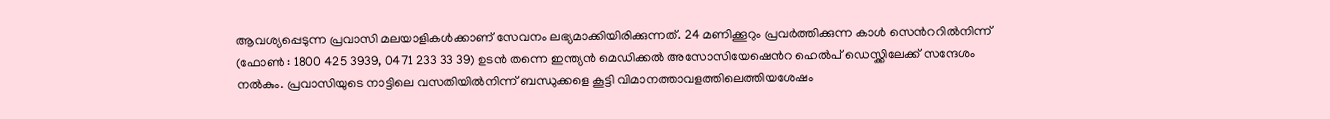ആവശ്യപ്പെടുന്ന പ്രവാസി മലയാളികൾക്കാണ് സേവനം ലഭ്യമാക്കിയിരിക്കുന്നത്. 24 മണിക്കൂറും പ്രവർത്തിക്കുന്ന കാൾ സെൻററിൽനിന്ന് (ഫോൺ : 1800 425 3939, 0471 233 33 39) ഉടൻ തന്നെ ഇന്ത്യൻ മെഡിക്കൽ അസോസിയേഷെൻറ ഹെൽപ് ഡെസ്ക്കിലേക്ക് സന്ദേശം നൽകും. പ്രവാസിയുടെ നാട്ടിലെ വസതിയിൽനിന്ന് ബന്ധുക്കളെ കൂട്ടി വിമാനത്താവളത്തിലെത്തിയശേഷം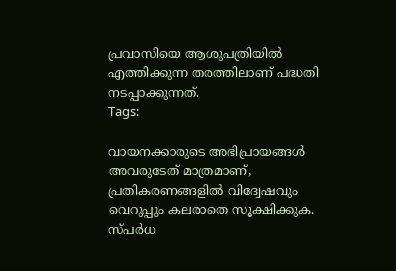പ്രവാസിയെ ആശുപത്രിയിൽ എത്തിക്കുന്ന തരത്തിലാണ് പദ്ധതി നടപ്പാക്കുന്നത്.
Tags:

വായനക്കാരുടെ അഭിപ്രായങ്ങള്‍ അവരുടേത് മാത്രമാണ്, പ്രതികരണങ്ങളിൽ വിദ്വേഷവും വെറുപ്പും കലരാതെ സൂക്ഷിക്കുക. സ്പർധ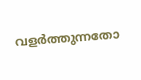വളർത്തുന്നതോ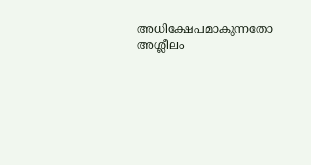അധിക്ഷേപമാകുന്നതോ അശ്ലീലം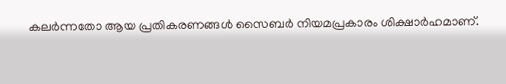കലർന്നതോ ആയ പ്രതികരണങ്ങൾ സൈബർ നിയമപ്രകാരം ശിക്ഷാർഹമാണ്.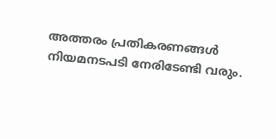അത്തരം പ്രതികരണങ്ങൾ നിയമനടപടി നേരിടേണ്ടി വരും.